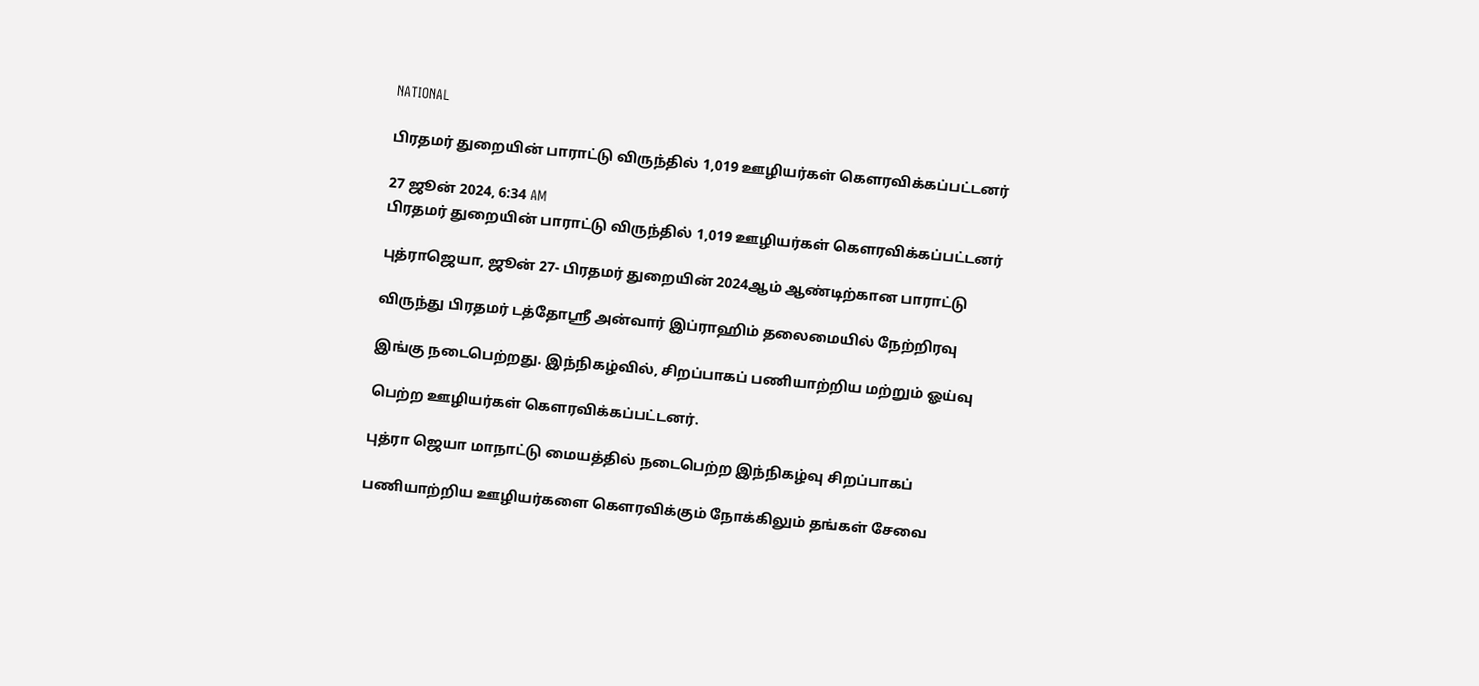NATIONAL

பிரதமர் துறையின் பாராட்டு விருந்தில் 1,019 ஊழியர்கள் கௌரவிக்கப்பட்டனர்

27 ஜூன் 2024, 6:34 AM
பிரதமர் துறையின் பாராட்டு விருந்தில் 1,019 ஊழியர்கள் கௌரவிக்கப்பட்டனர்

புத்ராஜெயா, ஜூன் 27- பிரதமர் துறையின் 2024ஆம் ஆண்டிற்கான பாராட்டு

விருந்து பிரதமர் டத்தோஸ்ரீ அன்வார் இப்ராஹிம் தலைமையில் நேற்றிரவு

இங்கு நடைபெற்றது. இந்நிகழ்வில், சிறப்பாகப் பணியாற்றிய மற்றும் ஓய்வு

பெற்ற ஊழியர்கள் கௌரவிக்கப்பட்டனர்.

புத்ரா ஜெயா மாநாட்டு மையத்தில் நடைபெற்ற இந்நிகழ்வு சிறப்பாகப்

பணியாற்றிய ஊழியர்களை கௌரவிக்கும் நோக்கிலும் தங்கள் சேவை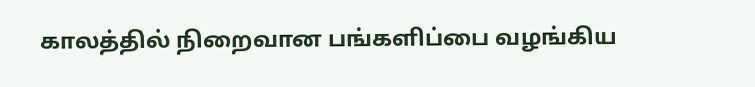காலத்தில் நிறைவான பங்களிப்பை வழங்கிய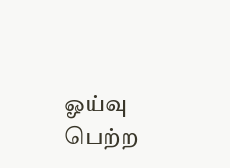ஓய்வு பெற்ற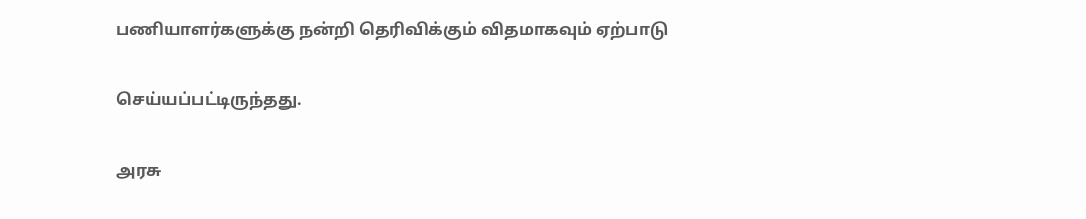பணியாளர்களுக்கு நன்றி தெரிவிக்கும் விதமாகவும் ஏற்பாடு

செய்யப்பட்டிருந்தது.

அரசு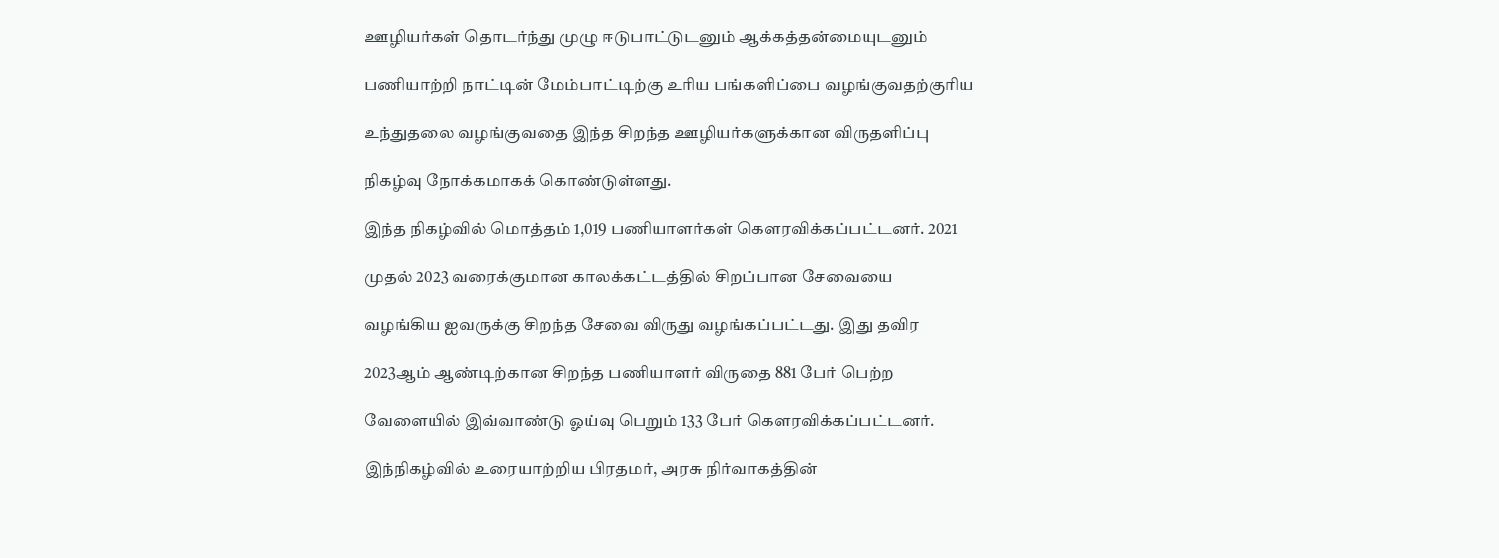ஊழியர்கள் தொடர்ந்து முழு ஈடுபாட்டுடனும் ஆக்கத்தன்மையுடனும்

பணியாற்றி நாட்டின் மேம்பாட்டிற்கு உரிய பங்களிப்பை வழங்குவதற்குரிய

உந்துதலை வழங்குவதை இந்த சிறந்த ஊழியர்களுக்கான விருதளிப்பு

நிகழ்வு நோக்கமாகக் கொண்டுள்ளது.

இந்த நிகழ்வில் மொத்தம் 1,019 பணியாளர்கள் கௌரவிக்கப்பட்டனர். 2021

முதல் 2023 வரைக்குமான காலக்கட்டத்தில் சிறப்பான சேவையை

வழங்கிய ஐவருக்கு சிறந்த சேவை விருது வழங்கப்பட்டது. இது தவிர

2023ஆம் ஆண்டிற்கான சிறந்த பணியாளர் விருதை 881 பேர் பெற்ற

வேளையில் இவ்வாண்டு ஓய்வு பெறும் 133 பேர் கௌரவிக்கப்பட்டனர்.

இந்நிகழ்வில் உரையாற்றிய பிரதமர், அரசு நிர்வாகத்தின்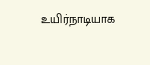உயிர்நாடியாக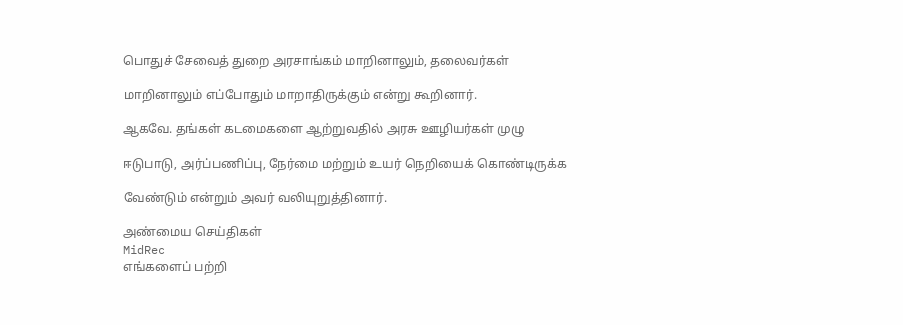பொதுச் சேவைத் துறை அரசாங்கம் மாறினாலும், தலைவர்கள்

மாறினாலும் எப்போதும் மாறாதிருக்கும் என்று கூறினார்.

ஆகவே. தங்கள் கடமைகளை ஆற்றுவதில் அரசு ஊழியர்கள் முழு

ஈடுபாடு, அர்ப்பணிப்பு, நேர்மை மற்றும் உயர் நெறியைக் கொண்டிருக்க

வேண்டும் என்றும் அவர் வலியுறுத்தினார்.

அண்மைய செய்திகள்
MidRec
எங்களைப் பற்றி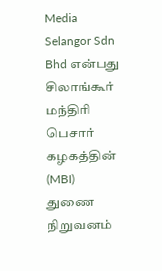Media Selangor Sdn Bhd என்பது சிலாங்கூர் மந்திரி பெசார் கழகத்தின் (MBI) துணை நிறுவனம்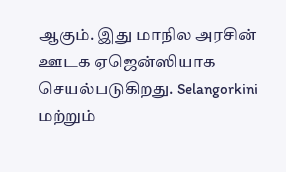ஆகும். இது மாநில அரசின் ஊடக ஏஜென்ஸியாக செயல்படுகிறது. Selangorkini மற்றும்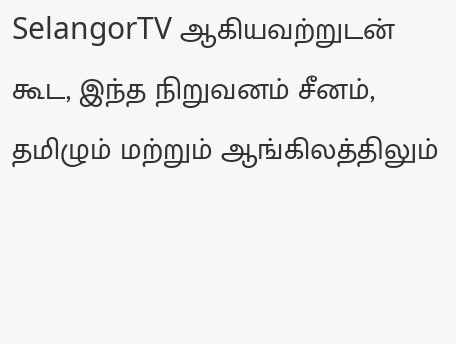SelangorTV ஆகியவற்றுடன் கூட, இந்த நிறுவனம் சீனம், தமிழும் மற்றும் ஆங்கிலத்திலும்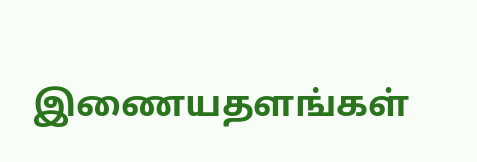இணையதளங்கள்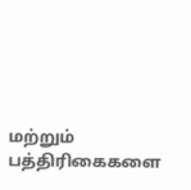மற்றும் பத்திரிகைகளை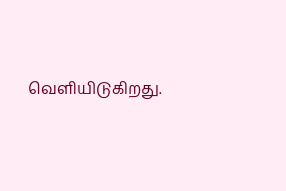வெளியிடுகிறது.